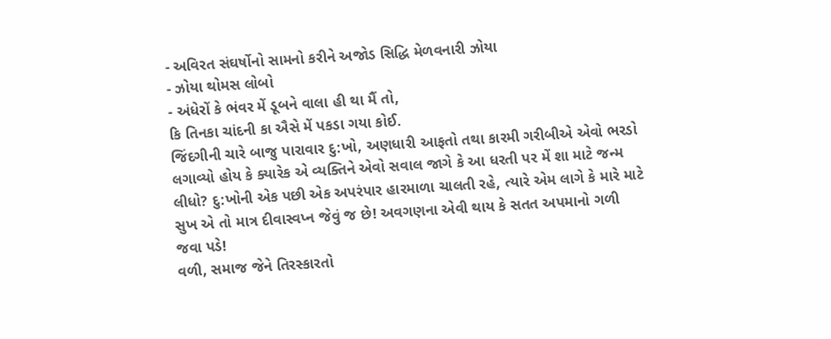- અવિરત સંઘર્ષોનો સામનો કરીને અજોડ સિદ્ધિ મેળવનારી ઝોયા
- ઝોયા થોમસ લોબો
- અંધેરોં કે ભંવર મેં ડૂબને વાલા હી થા મૈં તો,
કિ તિનકા ચાંદની કા ઐસે મેં પકડા ગયા કોઈ.
જિંદગીની ચારે બાજુ પારાવાર દુ:ખો, અણધારી આફતો તથા કારમી ગરીબીએ એવો ભરડો લગાવ્યો હોય કે ક્યારેક એ વ્યક્તિને એવો સવાલ જાગે કે આ ધરતી પર મેં શા માટે જન્મ લીધો? દુ:ખોની એક પછી એક અપરંપાર હારમાળા ચાલતી રહે, ત્યારે એમ લાગે કે મારે માટે સુખ એ તો માત્ર દીવાસ્વપ્ન જેવું જ છે! અવગણના એવી થાય કે સતત અપમાનો ગળી જવા પડે!
વળી, સમાજ જેને તિરસ્કારતો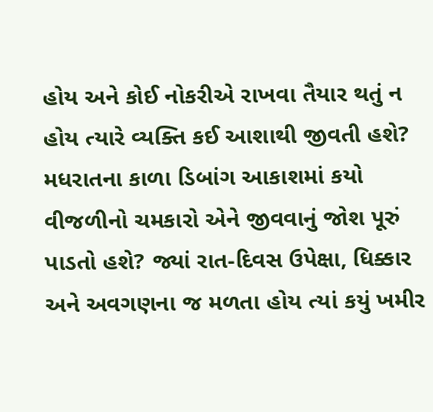હોય અને કોઈ નોકરીએ રાખવા તૈયાર થતું ન હોય ત્યારે વ્યક્તિ કઈ આશાથી જીવતી હશે? મધરાતના કાળા ડિબાંગ આકાશમાં કયો વીજળીનો ચમકારો એને જીવવાનું જોશ પૂરું પાડતો હશે? જ્યાં રાત-દિવસ ઉપેક્ષા, ધિક્કાર અને અવગણના જ મળતા હોય ત્યાં કયું ખમીર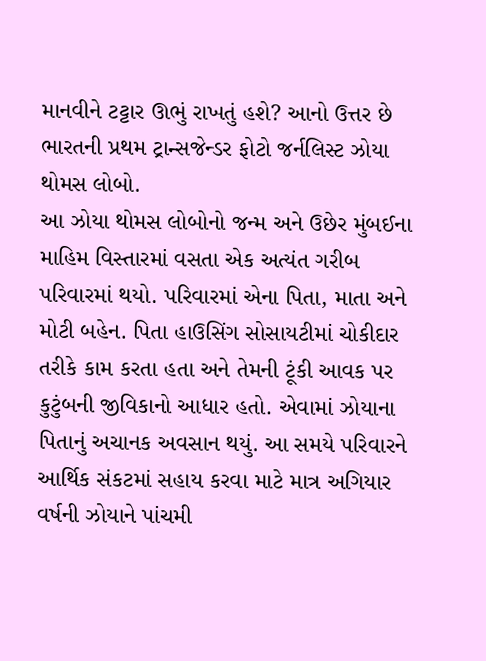માનવીને ટટ્ટાર ઊભું રાખતું હશે? આનો ઉત્તર છે ભારતની પ્રથમ ટ્રાન્સજેન્ડર ફોટો જર્નલિસ્ટ ઝોયા થોમસ લોબો.
આ ઝોયા થોમસ લોબોનો જન્મ અને ઉછેર મુંબઈના માહિમ વિસ્તારમાં વસતા એક અત્યંત ગરીબ પરિવારમાં થયો. પરિવારમાં એના પિતા, માતા અને મોટી બહેન. પિતા હાઉસિંગ સોસાયટીમાં ચોકીદાર તરીકે કામ કરતા હતા અને તેમની ટૂંકી આવક પર કુટુંબની જીવિકાનો આધાર હતો. એવામાં ઝોયાના પિતાનું અચાનક અવસાન થયું. આ સમયે પરિવારને આર્થિક સંકટમાં સહાય કરવા માટે માત્ર અગિયાર વર્ષની ઝોયાને પાંચમી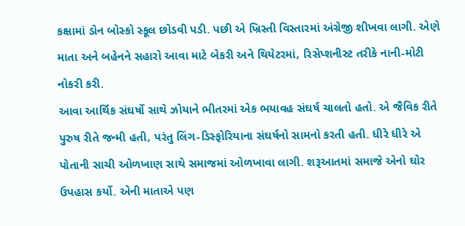કક્ષામાં ડોન બોસ્કો સ્કૂલ છોડવી પડી. પછી એ ખ્રિસ્તી વિસ્તારમાં અંગ્રેજી શીખવા લાગી. એણે માતા અને બહેનને સહારો આવા માટે બેકરી અને થિયેટરમાં, રિસેપ્શનીસ્ટ તરીકે નાની-મોટી નોકરી કરી.
આવા આર્થિક સંઘર્ષો સાથે ઝોયાને ભીતરમાં એક ભયાવહ સંઘર્ષ ચાલતો હતો. એ જૈવિક રીતે પુરુષ રીતે જન્મી હતી, પરંતુ લિંગ-ડિસ્ફોરિયાના સંઘર્ષનો સામનો કરતી હતી. ધીરે ધીરે એ પોતાની સાચી ઓળખાણ સાથે સમાજમાં ઓળખાવા લાગી. શરૂઆતમાં સમાજે એનો ઘોર ઉપહાસ કર્યો. એની માતાએ પણ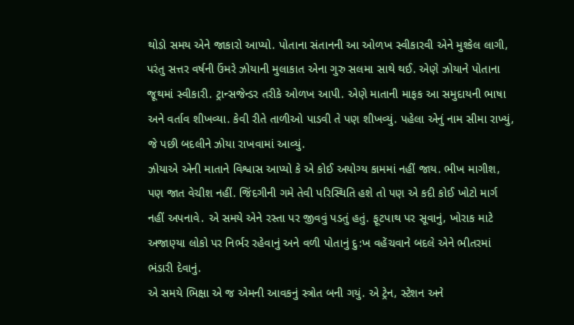થોડો સમય એને જાકારો આપ્યો. પોતાના સંતાનની આ ઓળખ સ્વીકારવી એને મુશ્કેલ લાગી, પરંતુ સત્તર વર્ષની ઉંમરે ઝોયાની મુલાકાત એના ગુરુ સલમા સાથે થઈ. એણે ઝોયાને પોતાના જૂથમાં સ્વીકારી. ટ્રાન્સજેન્ડર તરીકે ઓળખ આપી. એણે માતાની માફક આ સમુદાયની ભાષા અને વર્તાવ શીખવ્યા. કેવી રીતે તાળીઓ પાડવી તે પણ શીખવ્યું. પહેલા એનું નામ સીમા રાખ્યું, જે પછી બદલીને ઝોયા રાખવામાં આવ્યું.
ઝોયાએ એની માતાને વિશ્વાસ આપ્યો કે એ કોઈ અયોગ્ય કામમાં નહીં જાય. ભીખ માગીશ, પણ જાત વેચીશ નહીં. જિંદગીની ગમે તેવી પરિસ્થિતિ હશે તો પણ એ કદી કોઈ ખોટો માર્ગ નહીં અપનાવે. એ સમયે એને રસ્તા પર જીવવું પડતું હતું. ફૂટપાથ પર સૂવાનું, ખોરાક માટે અજાણ્યા લોકો પર નિર્ભર રહેવાનું અને વળી પોતાનું દુ:ખ વહેંચવાને બદલે એને ભીતરમાં ભંડારી દેવાનું.
એ સમયે ભિક્ષા એ જ એમની આવકનું સ્ત્રોત બની ગયું. એ ટ્રેન, સ્ટેશન અને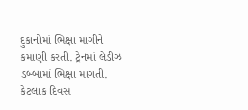દુકાનોમાં ભિક્ષા માગીને કમાણી કરતી. ટ્રેનમાં લેડીઝ ડબ્બામાં ભિક્ષા માગતી. કેટલાક દિવસ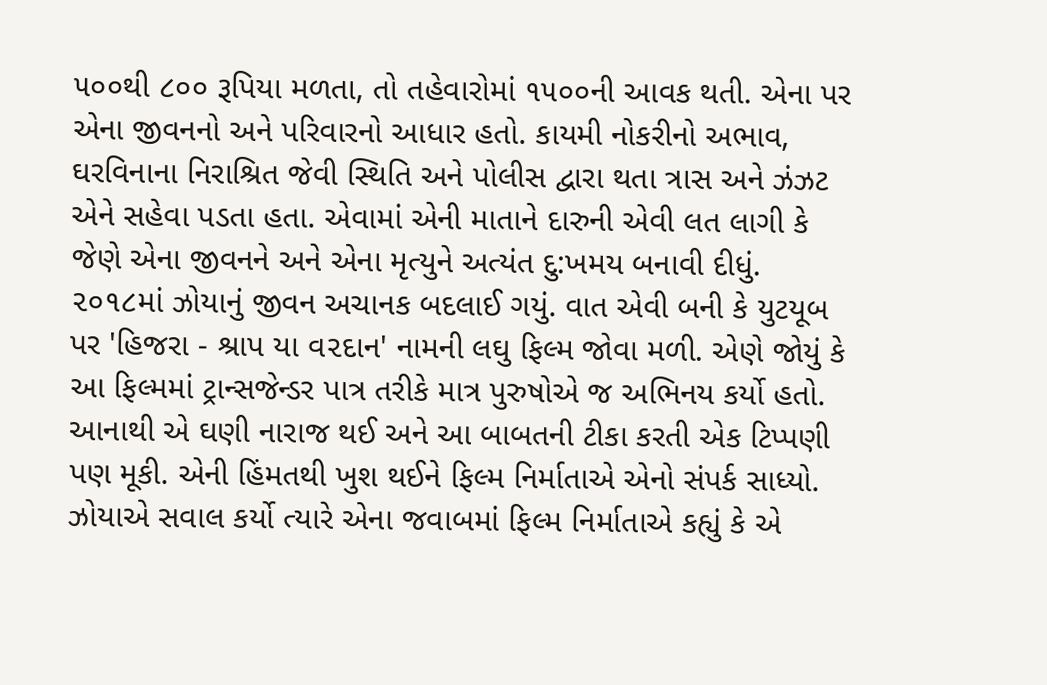૫૦૦થી ૮૦૦ રૂપિયા મળતા, તો તહેવારોમાં ૧૫૦૦ની આવક થતી. એના પર એના જીવનનો અને પરિવારનો આધાર હતો. કાયમી નોકરીનો અભાવ, ઘરવિનાના નિરાશ્રિત જેવી સ્થિતિ અને પોલીસ દ્વારા થતા ત્રાસ અને ઝંઝટ એને સહેવા પડતા હતા. એવામાં એની માતાને દારુની એવી લત લાગી કે જેણે એના જીવનને અને એના મૃત્યુને અત્યંત દુ:ખમય બનાવી દીધું.
૨૦૧૮માં ઝોયાનું જીવન અચાનક બદલાઈ ગયું. વાત એવી બની કે યુટયૂબ પર 'હિજરા - શ્રાપ યા વ૨દાન' નામની લઘુ ફિલ્મ જોવા મળી. એણે જોયું કે આ ફિલ્મમાં ટ્રાન્સજેન્ડર પાત્ર તરીકે માત્ર પુરુષોએ જ અભિનય કર્યો હતો. આનાથી એ ઘણી નારાજ થઈ અને આ બાબતની ટીકા કરતી એક ટિપ્પણી પણ મૂકી. એની હિંમતથી ખુશ થઈને ફિલ્મ નિર્માતાએ એનો સંપર્ક સાધ્યો. ઝોયાએ સવાલ કર્યો ત્યારે એના જવાબમાં ફિલ્મ નિર્માતાએ કહ્યું કે એ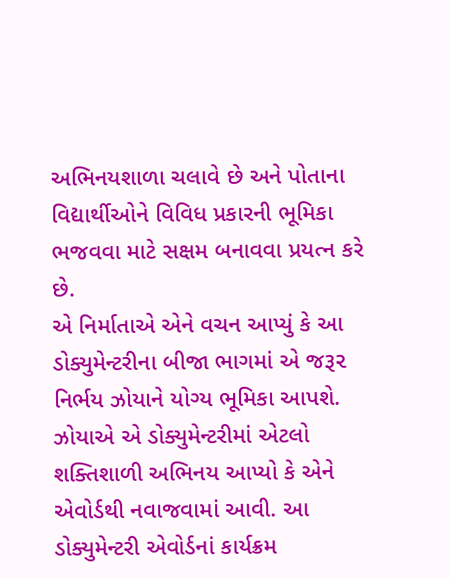અભિનયશાળા ચલાવે છે અને પોતાના વિદ્યાર્થીઓને વિવિધ પ્રકારની ભૂમિકા ભજવવા માટે સક્ષમ બનાવવા પ્રયત્ન કરે છે.
એ નિર્માતાએ એને વચન આપ્યું કે આ ડોક્યુમેન્ટરીના બીજા ભાગમાં એ જરૂ૨ નિર્ભય ઝોયાને યોગ્ય ભૂમિકા આપશે. ઝોયાએ એ ડોક્યુમેન્ટરીમાં એટલો શક્તિશાળી અભિનય આપ્યો કે એને એવોર્ડથી નવાજવામાં આવી. આ ડોક્યુમેન્ટરી એવોર્ડનાં કાર્યક્રમ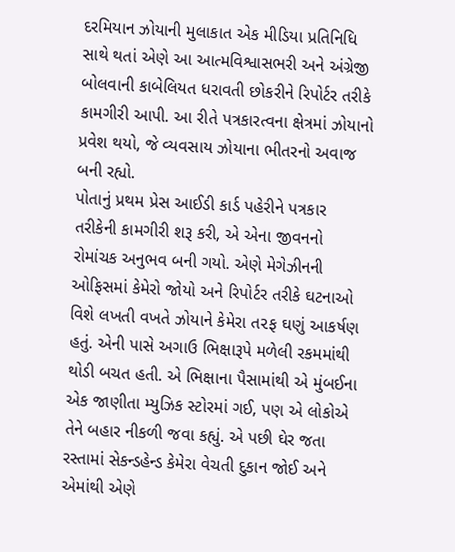દરમિયાન ઝોયાની મુલાકાત એક મીડિયા પ્રતિનિધિ સાથે થતાં એણે આ આત્મવિશ્વાસભરી અને અંગ્રેજી બોલવાની કાબેલિયત ધરાવતી છોકરીને રિપોર્ટર તરીકે કામગીરી આપી. આ રીતે પત્રકારત્વના ક્ષેત્રમાં ઝોયાનો પ્રવેશ થયો, જે વ્યવસાય ઝોયાના ભીતરનો અવાજ બની રહ્યો.
પોતાનું પ્રથમ પ્રેસ આઈડી કાર્ડ પહેરીને પત્રકાર તરીકેની કામગીરી શરૂ કરી, એ એના જીવનનો રોમાંચક અનુભવ બની ગયો. એણે મેગેઝીનની ઓફિસમાં કેમેરો જોયો અને રિપોર્ટર તરીકે ઘટનાઓ વિશે લખતી વખતે ઝોયાને કેમેરા ત૨ફ ઘણું આકર્ષણ હતું. એની પાસે અગાઉ ભિક્ષારૂપે મળેલી રકમમાંથી થોડી બચત હતી. એ ભિક્ષાના પૈસામાંથી એ મુંબઈના એક જાણીતા મ્યુઝિક સ્ટોરમાં ગઈ, પણ એ લોકોએ તેને બહાર નીકળી જવા કહ્યું. એ પછી ઘેર જતા રસ્તામાં સેકન્ડહેન્ડ કેમેરા વેચતી દુકાન જોઈ અને એમાંથી એણે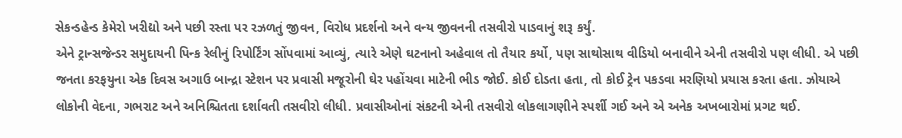સેકન્ડહેન્ડ કેમેરો ખરીદ્યો અને પછી રસ્તા પર રઝળતું જીવન, વિરોધ પ્રદર્શનો અને વન્ય જીવનની તસવીરો પાડવાનું શરૂ કર્યું.
એને ટ્રાન્સજેન્ડર સમુદાયની પિન્ક રેલીનું રિપોર્ટિંગ સોંપવામાં આવ્યું, ત્યારે એણે ઘટનાનો અહેવાલ તો તૈયાર કર્યો, પણ સાથોસાથ વીડિયો બનાવીને એની તસવીરો પણ લીધી. એ પછી જનતા કરફયુના એક દિવસ અગાઉ બાન્દ્રા સ્ટેશન પર પ્રવાસી મજૂરોની ઘેર પહોંચવા માટેની ભીડ જોઈ. કોઈ દોડતા હતા, તો કોઈ ટ્રેન પકડવા મરણિયો પ્રયાસ કરતા હતા. ઝોયાએ લોકોની વેદના, ગભરાટ અને અનિશ્ચિતતા દર્શાવતી તસવીરો લીધી. પ્રવાસીઓનાં સંકટની એની તસવીરો લોકલાગણીને સ્પર્શી ગઈ અને એ અનેક અખબારોમાં પ્રગટ થઈ.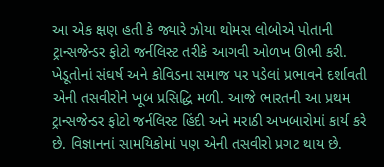આ એક ક્ષણ હતી કે જ્યારે ઝોયા થોમસ લોબોએ પોતાની ટ્રાન્સજેન્ડર ફોટો જર્નલિસ્ટ તરીકે આગવી ઓળખ ઊભી કરી. ખેડૂતોનાં સંઘર્ષ અને કોવિડના સમાજ પર પડેલાં પ્રભાવને દર્શાવતી એની તસવીરોને ખૂબ પ્રસિદ્ધિ મળી. આજે ભારતની આ પ્રથમ ટ્રાન્સજેન્ડર ફોટો જર્નલિસ્ટ હિંદી અને મરાઠી અખબારોમાં કાર્ય કરે છે. વિજ્ઞાનનાં સામયિકોમાં પણ એની તસવીરો પ્રગટ થાય છે.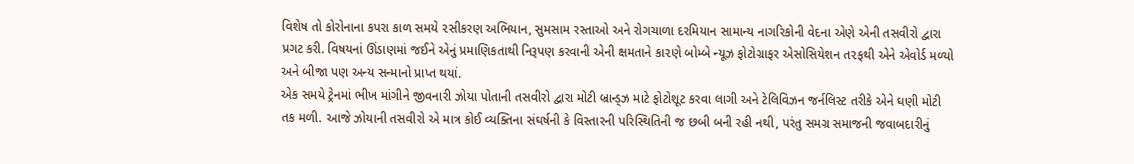વિશેષ તો કોરોનાના કપરા કાળ સમયે ૨સીકરણ અભિયાન, સુમસામ રસ્તાઓ અને રોગચાળા દરમિયાન સામાન્ય નાગરિકોની વેદના એણે એની તસવીરો દ્વારા પ્રગટ કરી. વિષયનાં ઊંડાણમાં જઈને એનું પ્રમાણિકતાથી નિરૂપણ કરવાની એની ક્ષમતાને કા૨ણે બોમ્બે ન્યૂઝ ફોટોગ્રાફર એસોસિયેશન ત૨ફથી એને એવોર્ડ મળ્યો અને બીજા પણ અન્ય સન્માનો પ્રાપ્ત થયાં.
એક સમયે ટ્રેનમાં ભીખ માંગીને જીવનારી ઝોયા પોતાની તસવીરો દ્વારા મોટી બ્રાન્ડ્ઝ માટે ફોટોશૂટ કરવા લાગી અને ટેલિવિઝન જર્નલિસ્ટ તરીકે એને ઘણી મોટી તક મળી. આજે ઝોયાની તસવીરો એ માત્ર કોઈ વ્યક્તિના સંઘર્ષની કે વિસ્તારની પરિસ્થિતિની જ છબી બની રહી નથી, પરંતુ સમગ્ર સમાજની જવાબદારીનું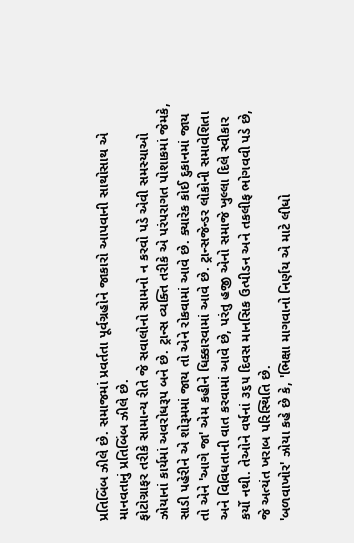પ્રતિબિંબ ઝીલે છે. સમાજમાં પ્રવર્તતા પૂર્વગ્રહોને જાકારો આપવાની સાથોસાથ એ માનવતાનું પ્રતિબિંબ ઝીલે છે.
ફોટોગ્રાફર તરીકે સામાન્ય રીતે જે સવાલોનો સામનો ન કરવો પડે એવી સમસ્યાઓ ઝોયાનાં કાર્યમાં અવરોધરૂપ બને છે. ટ્રાન્સ વ્યક્તિ તરીકે એ પરંપરાગત પોશાકમાં જેમકે, સાડી પહેરીને એ શોરૂમમાં જાય તો એને રોકવામાં આવે છે. ક્યારેક કોઈ દુકાનમાં જાય તો એને 'આગે જા' એમ કહીને ધિક્કારવામાં આવે છે. ટ્રાન્સજેન્ડર લોકોની સમાવેશિતા અને વિવિધતાની વાત કરવામાં આવે છે, પરંતુ હજી એનો સમાજે ખુલ્લા દિલે સ્વીકાર કર્યો નથી. તેઓને વર્ષનાં ૩૬૫ દિવસ માનસિક ઉત્પીડન અને તકલીફ ભોગવવી પડે છે, જે અત્યંત ખરાબ પરિસ્થિતિ છે.
'બળવાખોર' ઝોયા કહે છે કે, 'ભિક્ષા માગવાનો નિર્ણય એ માટે લીધો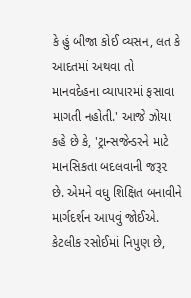કે હું બીજા કોઈ વ્યસન, લત કે આદતમાં અથવા તો માનવદેહના વ્યાપારમાં ફસાવા માગતી નહોતી.' આજે ઝોયા કહે છે કે, 'ટ્રાન્સજેન્ડરને માટે માનસિકતા બદલવાની જરૂ૨ છે. એમને વધુ શિક્ષિત બનાવીને માર્ગદર્શન આપવું જોઈએ. કેટલીક રસોઈમાં નિપુણ છે,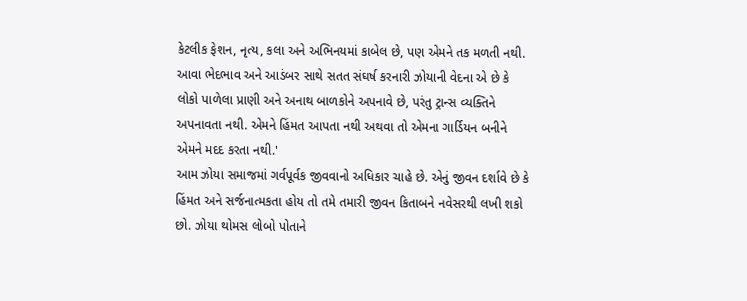કેટલીક ફેશન, નૃત્ય, કલા અને અભિનયમાં કાબેલ છે, પણ એમને તક મળતી નથી. આવા ભેદભાવ અને આડંબર સાથે સતત સંઘર્ષ કરનારી ઝોયાની વેદના એ છે કે લોકો પાળેલા પ્રાણી અને અનાથ બાળકોને અપનાવે છે, પરંતુ ટ્રાન્સ વ્યક્તિને અપનાવતા નથી. એમને હિંમત આપતા નથી અથવા તો એમના ગાર્ડિયન બનીને એમને મદદ કરતા નથી.'
આમ ઝોયા સમાજમાં ગર્વપૂર્વક જીવવાનો અધિકાર ચાહે છે. એનું જીવન દર્શાવે છે કે હિંમત અને સર્જનાત્મકતા હોય તો તમે તમારી જીવન કિતાબને નવેસરથી લખી શકો છો. ઝોયા થોમસ લોબો પોતાને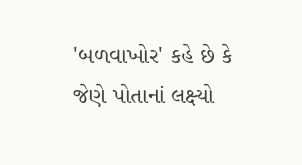'બળવાખોર' કહે છે કે જેણે પોતાનાં લક્ષ્યો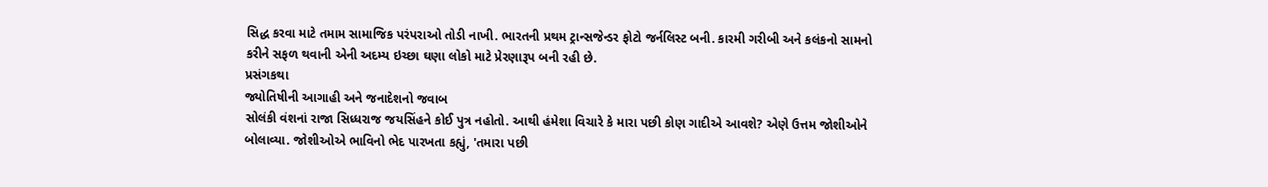સિદ્ધ કરવા માટે તમામ સામાજિક પરંપરાઓ તોડી નાખી. ભારતની પ્રથમ ટ્રાન્સજેન્ડર ફોટો જર્નલિસ્ટ બની. કારમી ગરીબી અને કલંકનો સામનો કરીને સફળ થવાની એની અદમ્ય ઇચ્છા ઘણા લોકો માટે પ્રેરણારૂપ બની રહી છે.
પ્રસંગકથા
જ્યોતિષીની આગાહી અને જનાદેશનો જવાબ
સોલંકી વંશનાં રાજા સિધ્ધરાજ જયસિંહને કોઈ પુત્ર નહોતો. આથી હંમેશા વિચારે કે મારા પછી કોણ ગાદીએ આવશે? એણે ઉત્તમ જોશીઓને બોલાવ્યા. જોશીઓએ ભાવિનો ભેદ પારખતા કહ્યું, 'તમારા પછી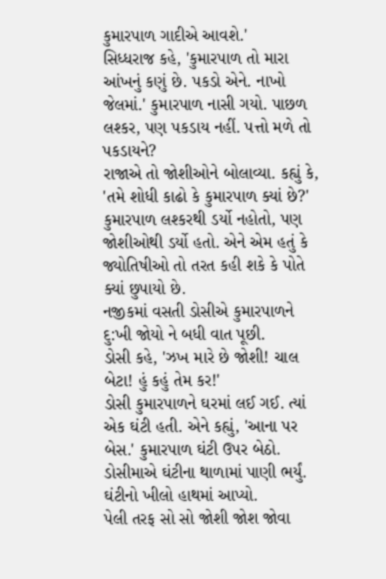કુમારપાળ ગાદીએ આવશે.'
સિધ્ધરાજ કહે, 'કુમારપાળ તો મારા આંખનું કણું છે. પકડો એને. નાખો જેલમાં.' કુમારપાળ નાસી ગયો. પાછળ લશ્કર, પણ પકડાય નહીં. પત્તો મળે તો પકડાયને?
રાજાએ તો જોશીઓને બોલાવ્યા. કહ્યું કે, 'તમે શોધી કાઢો કે કુમારપાળ ક્યાં છે?' કુમારપાળ લશ્કરથી ડર્યો નહોતો, પણ જોશીઓથી ડર્યો હતો. એને એમ હતું કે જ્યોતિષીઓ તો તરત કહી શકે કે પોતે ક્યાં છુપાયો છે.
નજીકમાં વસતી ડોસીએ કુમારપાળને દુ:ખી જોયો ને બધી વાત પૂછી.
ડોસી કહે, 'ઝખ મારે છે જોશી! ચાલ બેટા! હું કહું તેમ કર!'
ડોસી કુમારપાળને ઘરમાં લઈ ગઈ. ત્યાં એક ઘંટી હતી. એને કહ્યું, 'આના પર બેસ.' કુમારપાળ ઘંટી ઉપર બેઠો. ડોસીમાએ ઘંટીના થાળામાં પાણી ભર્યું. ઘંટીનો ખીલો હાથમાં આપ્યો.
પેલી તરફ સો સો જોશી જોશ જોવા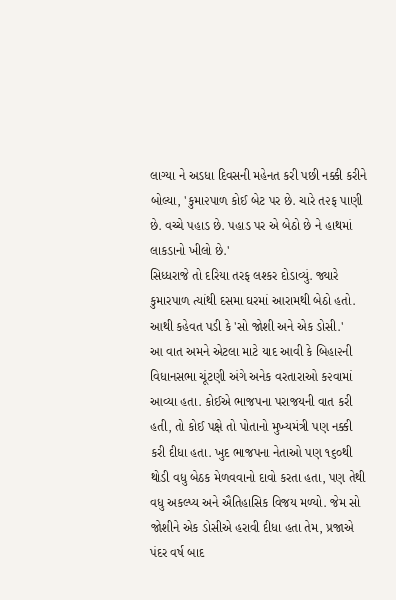લાગ્યા ને અડધા દિવસની મહેનત કરી પછી નક્કી કરીને બોલ્યા, 'કુમા૨પાળ કોઈ બેટ પર છે. ચારે ત૨ફ પાણી છે. વચ્ચે પહાડ છે. પહાડ પર એ બેઠો છે ને હાથમાં લાકડાનો ખીલો છે.'
સિધ્ધરાજે તો દરિયા તરફ લશ્કર દોડાવ્યું. જ્યારે કુમારપાળ ત્યાંથી દસમા ઘરમાં આરામથી બેઠો હતો. આથી કહેવત પડી કે 'સો જોશી અને એક ડોસી.'
આ વાત અમને એટલા માટે યાદ આવી કે બિહા૨ની વિધાનસભા ચૂંટણી અંગે અનેક વરતારાઓ ક૨વામાં આવ્યા હતા. કોઈએ ભાજપના પરાજયની વાત કરી હતી, તો કોઈ પક્ષે તો પોતાનો મુખ્યમંત્રી પણ નક્કી કરી દીધા હતા. ખુદ ભાજપના નેતાઓ પણ ૧૬૦થી થોડી વધુ બેઠક મેળવવાનો દાવો કરતા હતા, પણ તેથી વધુ અકલ્પ્ય અને ઐતિહાસિક વિજય મળ્યો. જેમ સો જોશીને એક ડોસીએ હરાવી દીધા હતા તેમ, પ્રજાએ પંદર વર્ષ બાદ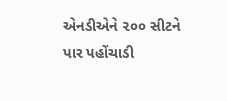એનડીએને ૨૦૦ સીટને પાર પહોંચાડી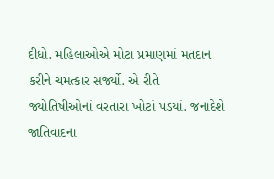દીધો. મહિલાઓએ મોટા પ્રમાણમાં મતદાન કરીને ચમત્કાર સર્જ્યો. એ રીતે જ્યોતિષીઓનાં વરતારા ખોટાં પડયાં. જનાદેશે જાતિવાદના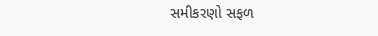સમીકરણો સફળ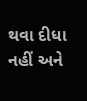થવા દીધા નહીં અને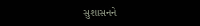સુશાસનને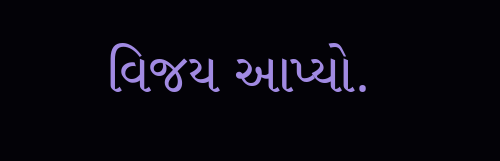વિજય આપ્યો.